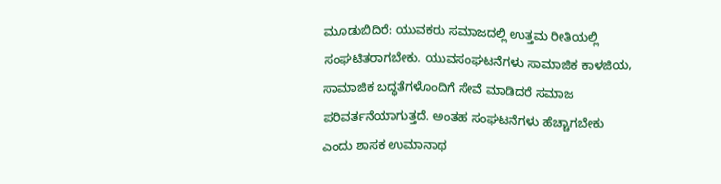ಮೂಡುಬಿದಿರೆ: ಯುವಕರು ಸಮಾಜದಲ್ಲಿ ಉತ್ತಮ ರೀತಿಯಲ್ಲಿ ಸಂಘಟಿತರಾಗಬೇಕು. ಯುವಸಂಘಟನೆಗಳು ಸಾಮಾಜಿಕ ಕಾಳಜಿಯ, ಸಾಮಾಜಿಕ ಬದ್ಧತೆಗಳೊಂದಿಗೆ ಸೇವೆ ಮಾಡಿದರೆ ಸಮಾಜ ಪರಿವರ್ತನೆಯಾಗುತ್ತದೆ. ಅಂತಹ ಸಂಘಟನೆಗಳು ಹೆಚ್ಚಾಗಬೇಕು ಎಂದು ಶಾಸಕ ಉಮಾನಾಥ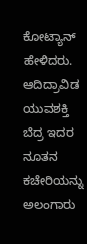ಕೋಟ್ಯಾನ್ ಹೇಳಿದರು. ಆದಿದ್ರಾವಿಡ ಯುವಶಕ್ತಿ ಬೆದ್ರ ಇದರ ನೂತನ ಕಚೇರಿಯನ್ನು ಅಲಂಗಾರು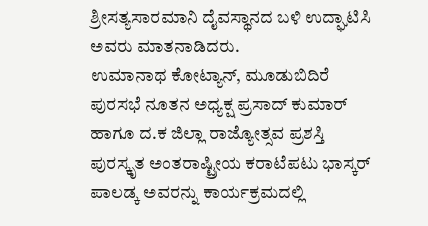ಶ್ರೀಸತ್ಯಸಾರಮಾನಿ ದೈವಸ್ಥಾನದ ಬಳಿ ಉದ್ಘಾಟಿಸಿ ಅವರು ಮಾತನಾಡಿದರು.
ಉಮಾನಾಥ ಕೋಟ್ಯಾನ್, ಮೂಡುಬಿದಿರೆ ಪುರಸಭೆ ನೂತನ ಅಧ್ಯಕ್ಷ ಪ್ರಸಾದ್ ಕುಮಾರ್ ಹಾಗೂ ದ.ಕ ಜಿಲ್ಲಾ ರಾಜ್ಯೋತ್ಸವ ಪ್ರಶಸ್ತಿ ಪುರಸ್ಕೃತ ಅಂತರಾಷ್ಟ್ರೀಯ ಕರಾಟೆಪಟು ಭಾಸ್ಕರ್ ಪಾಲಡ್ಕ ಅವರನ್ನು ಕಾರ್ಯಕ್ರಮದಲ್ಲಿ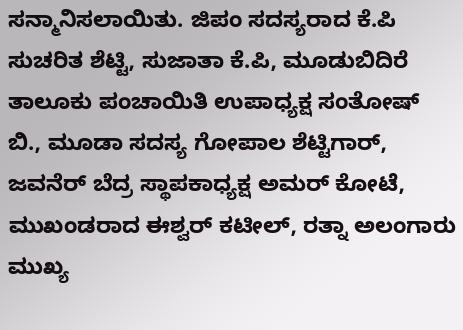ಸನ್ಮಾನಿಸಲಾಯಿತು. ಜಿಪಂ ಸದಸ್ಯರಾದ ಕೆ.ಪಿ ಸುಚರಿತ ಶೆಟ್ಟಿ, ಸುಜಾತಾ ಕೆ.ಪಿ, ಮೂಡುಬಿದಿರೆ ತಾಲೂಕು ಪಂಚಾಯಿತಿ ಉಪಾಧ್ಯಕ್ಷ ಸಂತೋಷ್ ಬಿ., ಮೂಡಾ ಸದಸ್ಯ ಗೋಪಾಲ ಶೆಟ್ಟಿಗಾರ್, ಜವನೆರ್ ಬೆದ್ರ ಸ್ಥಾಪಕಾಧ್ಯಕ್ಷ ಅಮರ್ ಕೋಟೆ, ಮುಖಂಡರಾದ ಈಶ್ವರ್ ಕಟೀಲ್, ರತ್ನಾ ಅಲಂಗಾರು ಮುಖ್ಯ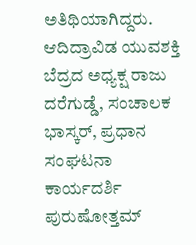ಅತಿಥಿಯಾಗಿದ್ದರು. ಆದಿದ್ರಾವಿಡ ಯುವಶಕ್ತಿ ಬೆದ್ರದ ಅಧ್ಯಕ್ಷ ರಾಜು ದರೆಗುಡ್ಡೆ, ಸಂಚಾಲಕ ಭಾಸ್ಕರ್, ಪ್ರಧಾನ ಸಂಘಟನಾ ಕಾರ್ಯದರ್ಶಿ ಪುರುಷೋತ್ತಮ್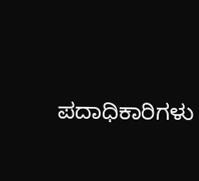ಪದಾಧಿಕಾರಿಗಳು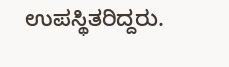ಉಪಸ್ಥಿತರಿದ್ದರು.